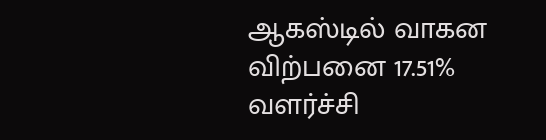ஆகஸ்டில் வாகன விற்பனை 17.51% வளர்ச்சி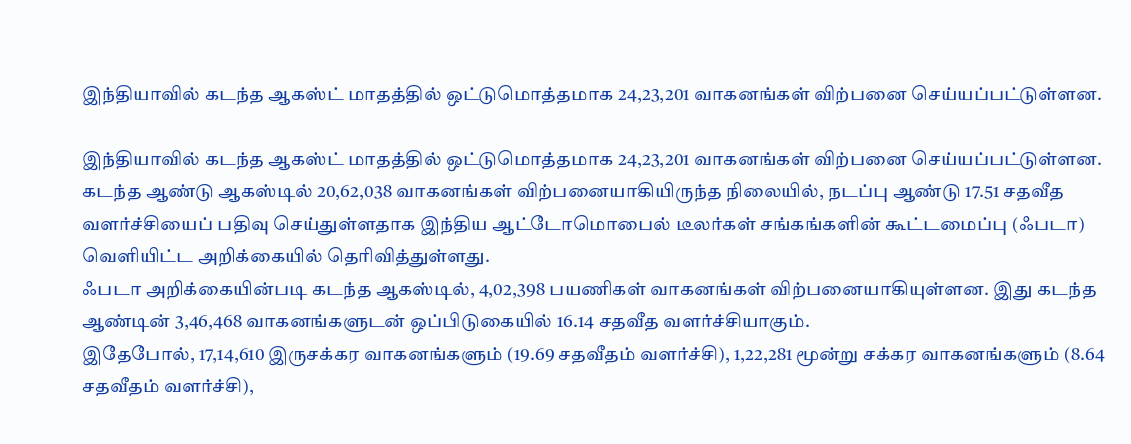இந்தியாவில் கடந்த ஆகஸ்ட் மாதத்தில் ஒட்டுமொத்தமாக 24,23,201 வாகனங்கள் விற்பனை செய்யப்பட்டுள்ளன.

இந்தியாவில் கடந்த ஆகஸ்ட் மாதத்தில் ஒட்டுமொத்தமாக 24,23,201 வாகனங்கள் விற்பனை செய்யப்பட்டுள்ளன.
கடந்த ஆண்டு ஆகஸ்டில் 20,62,038 வாகனங்கள் விற்பனையாகியிருந்த நிலையில், நடப்பு ஆண்டு 17.51 சதவீத வளர்ச்சியைப் பதிவு செய்துள்ளதாக இந்திய ஆட்டோமொபைல் டீலர்கள் சங்கங்களின் கூட்டமைப்பு (ஃபடா) வெளியிட்ட அறிக்கையில் தெரிவித்துள்ளது.
ஃபடா அறிக்கையின்படி கடந்த ஆகஸ்டில், 4,02,398 பயணிகள் வாகனங்கள் விற்பனையாகியுள்ளன. இது கடந்த ஆண்டின் 3,46,468 வாகனங்களுடன் ஒப்பிடுகையில் 16.14 சதவீத வளர்ச்சியாகும்.
இதேபோல், 17,14,610 இருசக்கர வாகனங்களும் (19.69 சதவீதம் வளர்ச்சி), 1,22,281 மூன்று சக்கர வாகனங்களும் (8.64 சதவீதம் வளர்ச்சி),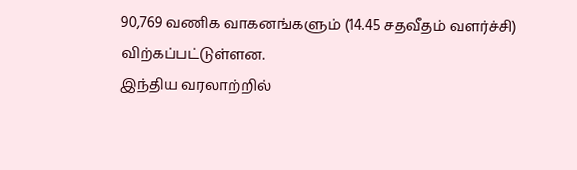90,769 வணிக வாகனங்களும் (14.45 சதவீதம் வளர்ச்சி) விற்கப்பட்டுள்ளன.
இந்திய வரலாற்றில்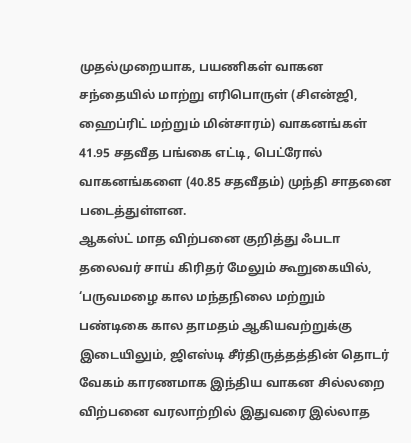முதல்முறையாக, பயணிகள் வாகன சந்தையில் மாற்று எரிபொருள் (சிஎன்ஜி, ஹைப்ரிட் மற்றும் மின்சாரம்) வாகனங்கள் 41.95 சதவீத பங்கை எட்டி, பெட்ரோல் வாகனங்களை (40.85 சதவீதம்) முந்தி சாதனை படைத்துள்ளன.
ஆகஸ்ட் மாத விற்பனை குறித்து ஃபடா தலைவர் சாய் கிரிதர் மேலும் கூறுகையில், ‘பருவமழை கால மந்தநிலை மற்றும் பண்டிகை கால தாமதம் ஆகியவற்றுக்கு இடையிலும், ஜிஎஸ்டி சீர்திருத்தத்தின் தொடர் வேகம் காரணமாக இந்திய வாகன சில்லறை விற்பனை வரலாற்றில் இதுவரை இல்லாத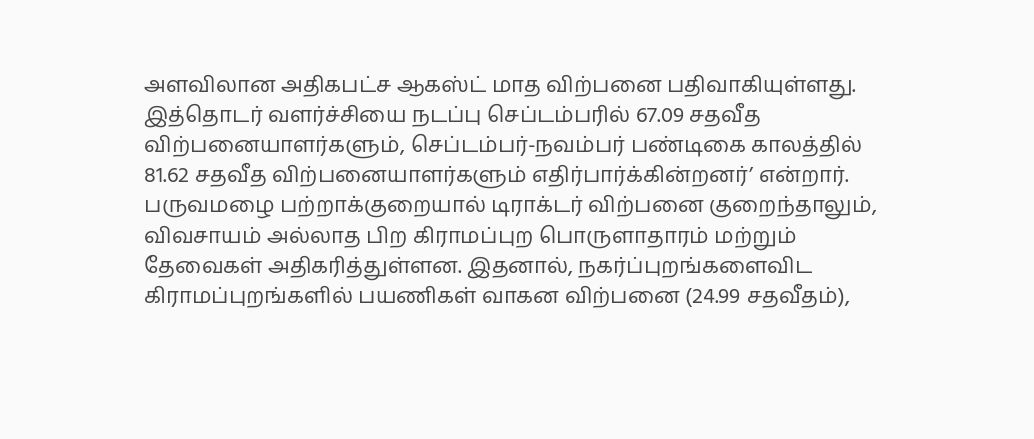அளவிலான அதிகபட்ச ஆகஸ்ட் மாத விற்பனை பதிவாகியுள்ளது.
இத்தொடர் வளர்ச்சியை நடப்பு செப்டம்பரில் 67.09 சதவீத விற்பனையாளர்களும், செப்டம்பர்-நவம்பர் பண்டிகை காலத்தில் 81.62 சதவீத விற்பனையாளர்களும் எதிர்பார்க்கின்றனர்’ என்றார்.
பருவமழை பற்றாக்குறையால் டிராக்டர் விற்பனை குறைந்தாலும், விவசாயம் அல்லாத பிற கிராமப்புற பொருளாதாரம் மற்றும் தேவைகள் அதிகரித்துள்ளன. இதனால், நகர்ப்புறங்களைவிட கிராமப்புறங்களில் பயணிகள் வாகன விற்பனை (24.99 சதவீதம்),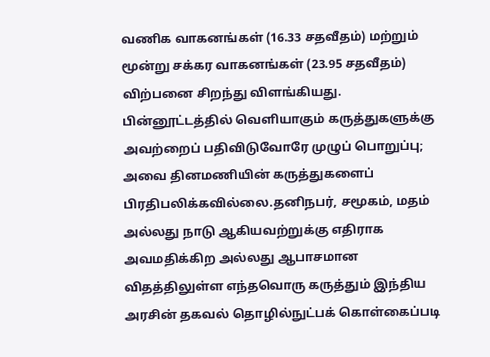வணிக வாகனங்கள் (16.33 சதவீதம்) மற்றும் மூன்று சக்கர வாகனங்கள் (23.95 சதவீதம்) விற்பனை சிறந்து விளங்கியது.
பின்னூட்டத்தில் வெளியாகும் கருத்துகளுக்கு அவற்றைப் பதிவிடுவோரே முழுப் பொறுப்பு; அவை தினமணியின் கருத்துகளைப் பிரதிபலிக்கவில்லை.தனிநபர், சமூகம், மதம் அல்லது நாடு ஆகியவற்றுக்கு எதிராக அவமதிக்கிற அல்லது ஆபாசமான விதத்திலுள்ள எந்தவொரு கருத்தும் இந்திய அரசின் தகவல் தொழில்நுட்பக் கொள்கைப்படி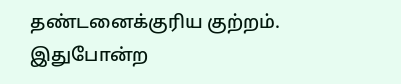தண்டனைக்குரிய குற்றம். இதுபோன்ற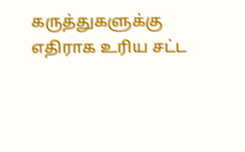கருத்துகளுக்கு எதிராக உரிய சட்ட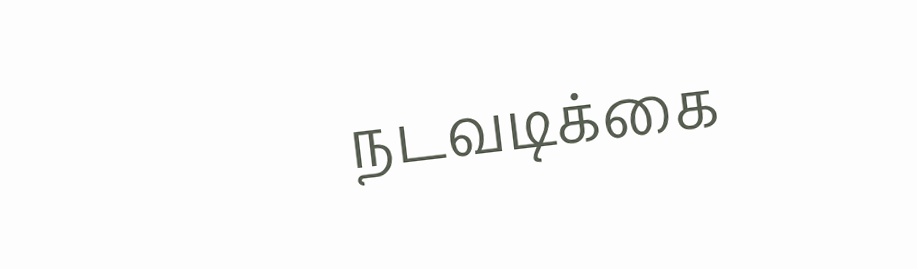நடவடிக்கை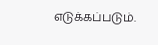எடுக்கப்படும்.